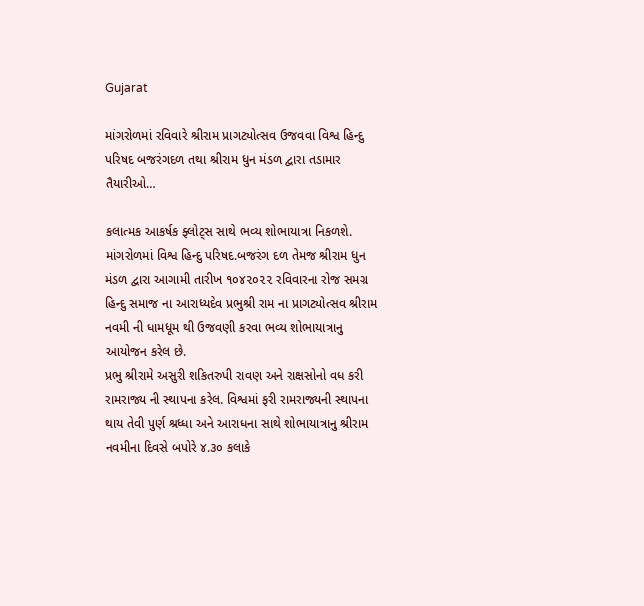Gujarat

માંગરોળમાં રવિવારે શ્રીરામ પ્રાગટ્યોત્સવ ઉજવવા વિશ્વ હિન્દુ પરિષદ બજરંગદળ તથા શ્રીરામ ધુન મંડળ દ્વારા તડામાર તૈયારીઓ…

કલાત્મક આકર્ષક ફ્લોટ્સ સાથે ભવ્ય શોભાયાત્રા નિકળશે.
માંગરોળમાં વિશ્વ હિન્દુ પરિષદ.બજરંગ દળ તેમજ શ્રીરામ ધુન મંડળ દ્વારા આગામી તારીખ ૧૦૪૨૦૨૨ રવિવારના રોજ સમગ્ર હિન્દુ સમાજ ના આરાધ્યદેવ પ્રભુશ્રી રામ ના પ્રાગટ્યોત્સવ શ્રીરામ નવમી ની ધામધૂમ થી ઉજવણી કરવા ભવ્ય શોભાયાત્રાનુ આયોજન કરેલ છે.
પ્રભુ શ્રીરામે અસુરી શકિતરુપી રાવણ અને રાક્ષસોનો વધ કરી રામરાજ્ય ની સ્થાપના કરેલ. વિશ્વમાં ફરી રામરાજ્યની સ્થાપના થાય તેવી પુર્ણ શ્રધ્ધા અને આરાધના સાથે શોભાયાત્રાનુ શ્રીરામ નવમીના દિવસે બપોરે ૪.૩૦ કલાકે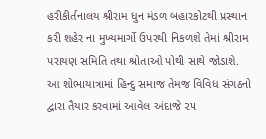હરીકીર્તનાલય શ્રીરામ ધુન મંડળ બહારકોટથી પ્રસ્થાન કરી શહેર ના મુખ્યમાર્ગો ઉપરથી નિકળશે તેમાં શ્રીરામ પરાયણ સમિતિ તથા શ્રોતાઓ પોથી સાથે જોડાશે. આ શોભાયાત્રામાં હિન્દુ સમાજ તેમજ વિવિધ સંગઠનો દ્વારા તૈયાર કરવામાં આવેલ અંદાજે ૨૫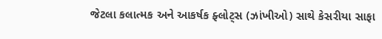જેટલા કલાત્મક અને આકર્ષક ફ્લોટ્સ (ઝાંખીઓ) સાથે કેસરીયા સાફા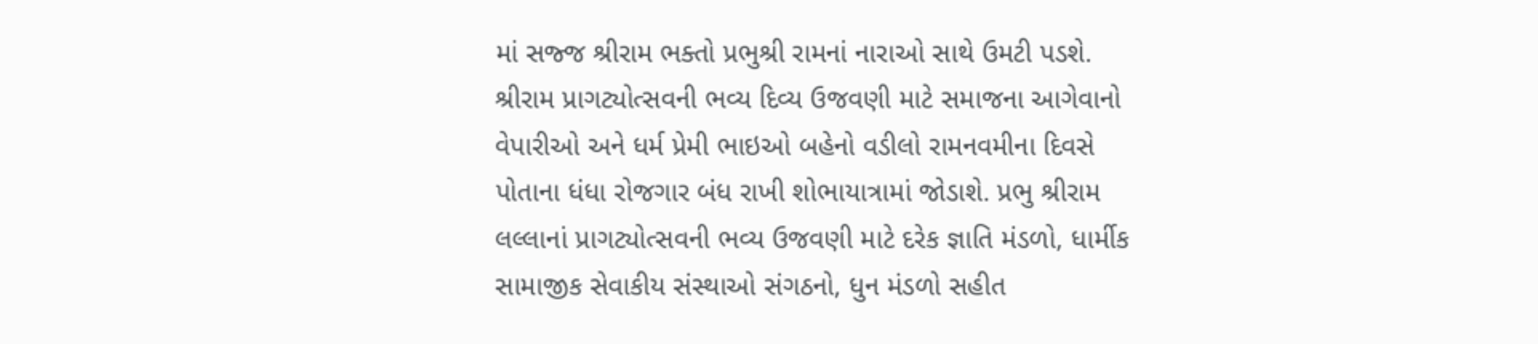માં સજ્જ શ્રીરામ ભક્તો પ્રભુશ્રી રામનાં નારાઓ સાથે ઉમટી પડશે.
શ્રીરામ પ્રાગટ્યોત્સવની ભવ્ય દિવ્ય ઉજવણી માટે સમાજના આગેવાનો વેપારીઓ અને ધર્મ પ્રેમી ભાઇઓ બહેનો વડીલો રામનવમીના દિવસે પોતાના ધંધા રોજગાર બંધ રાખી શોભાયાત્રામાં જોડાશે. પ્રભુ શ્રીરામ લલ્લાનાં પ્રાગટ્યોત્સવની ભવ્ય ઉજવણી માટે દરેક જ્ઞાતિ મંડળો, ધાર્મીક સામાજીક સેવાકીય સંસ્થાઓ સંગઠનો, ધુન મંડળો સહીત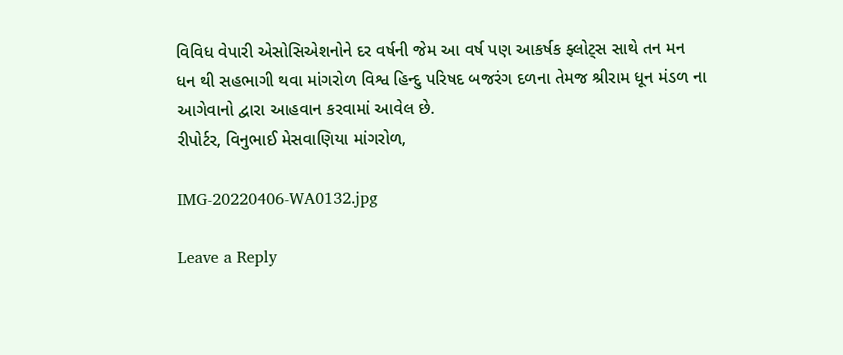વિવિધ વેપારી એસોસિએશનોને દર વર્ષની જેમ આ વર્ષ પણ આકર્ષક ફ્લોટ્સ સાથે તન મન ધન થી સહભાગી થવા માંગરોળ વિશ્વ હિન્દુ પરિષદ બજરંગ દળના તેમજ શ્રીરામ ધૂન મંડળ ના આગેવાનો દ્વારા આહવાન કરવામાં આવેલ છે.
રીપોર્ટર, વિનુભાઈ મેસવાણિયા માંગરોળ,

IMG-20220406-WA0132.jpg

Leave a Reply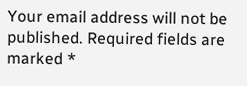Your email address will not be published. Required fields are marked *